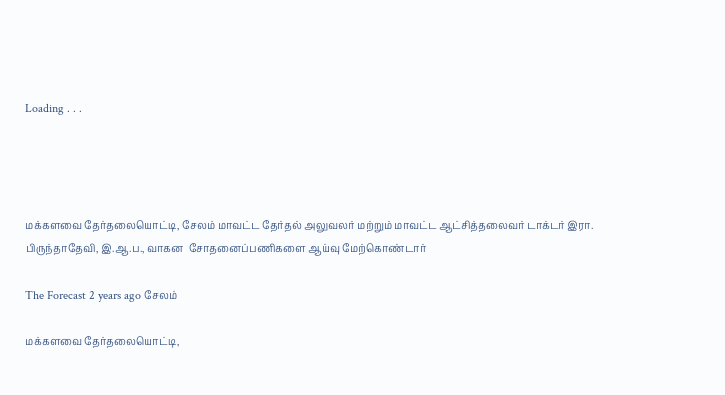Loading . . .




மக்களவை தேர்தலையொட்டி, சேலம் மாவட்ட தேர்தல் அலுவலர் மற்றும் மாவட்ட ஆட்சித்தலைவர் டாக்டர் இரா. பிருந்தாதேவி, இ.ஆ.ப., வாகன  சோதனைப்பணிகளை ஆய்வு மேற்கொண்டார்

The Forecast 2 years ago சேலம்

மக்களவை தேர்தலையொட்டி,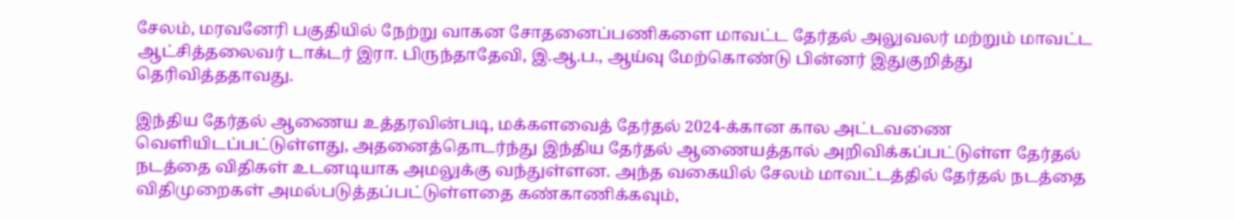சேலம், மரவனேரி பகுதியில் நேற்று வாகன சோதனைப்பணிகளை மாவட்ட தேர்தல் அலுவலர் மற்றும் மாவட்ட ஆட்சித்தலைவர் டாக்டர் இரா. பிருந்தாதேவி, இ.ஆ.ப., ஆய்வு மேற்கொண்டு பின்னர் இதுகுறித்து தெரிவித்ததாவது.

இந்திய தேர்தல் ஆணைய உத்தரவின்படி, மக்களவைத் தேர்தல் 2024-க்கான கால அட்டவணை வெளியிடப்பட்டுள்ளது, அதனைத்தொடர்ந்து இந்திய தேர்தல் ஆணையத்தால் அறிவிக்கப்பட்டுள்ள தேர்தல் நடத்தை விதிகள் உடனடியாக அமலுக்கு வந்துள்ளன. அந்த வகையில் சேலம் மாவட்டத்தில் தேர்தல் நடத்தை விதிமுறைகள் அமல்படுத்தப்பட்டுள்ளதை கண்காணிக்கவும்,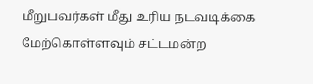மீறுபவர்கள் மீது உரிய நடவடிக்கை மேற்கொள்ளவும் சட்டமன்ற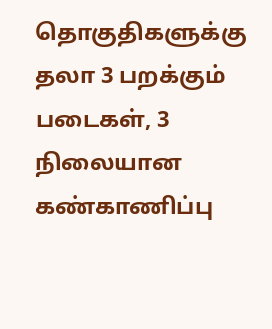தொகுதிகளுக்கு தலா 3 பறக்கும் படைகள், 3 நிலையான கண்காணிப்பு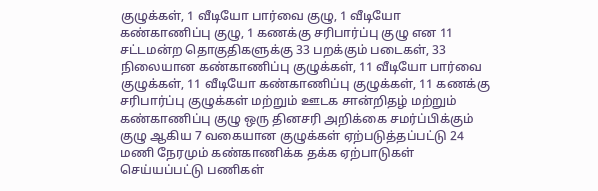குழுக்கள், 1 வீடியோ பார்வை குழு, 1 வீடியோ கண்காணிப்பு குழு, 1 கணக்கு சரிபார்ப்பு குழு என 11 சட்டமன்ற தொகுதிகளுக்கு 33 பறக்கும் படைகள், 33 நிலையான கண்காணிப்பு குழுக்கள், 11 வீடியோ பார்வை குழுக்கள், 11 வீடியோ கண்காணிப்பு குழுக்கள், 11 கணக்கு சரிபார்ப்பு குழுக்கள் மற்றும் ஊடக சான்றிதழ் மற்றும் கண்காணிப்பு குழு ஒரு தினசரி அறிக்கை சமர்ப்பிக்கும் குழு ஆகிய 7 வகையான குழுக்கள் ஏற்படுத்தப்பட்டு 24 மணி நேரமும் கண்காணிக்க தக்க ஏற்பாடுகள் செய்யப்பட்டு பணிகள்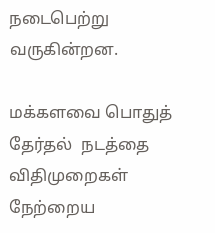நடைபெற்று வருகின்றன.

மக்களவை பொதுத் தேர்தல்  நடத்தை விதிமுறைகள் நேற்றைய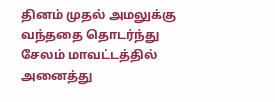தினம் முதல் அமலுக்கு வந்ததை தொடர்ந்து சேலம் மாவட்டத்தில் அனைத்து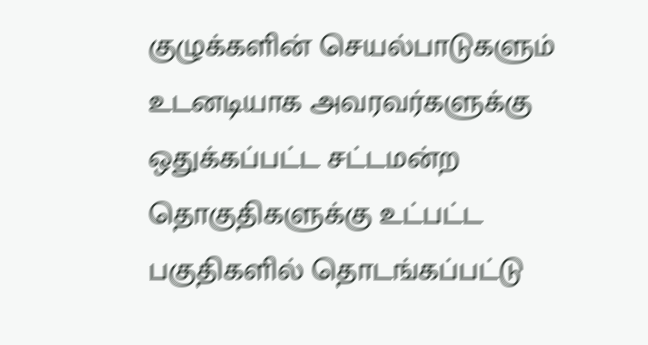குழுக்களின் செயல்பாடுகளும் உடனடியாக அவரவர்களுக்கு ஒதுக்கப்பட்ட சட்டமன்ற தொகுதிகளுக்கு உட்பட்ட பகுதிகளில் தொடங்கப்பட்டு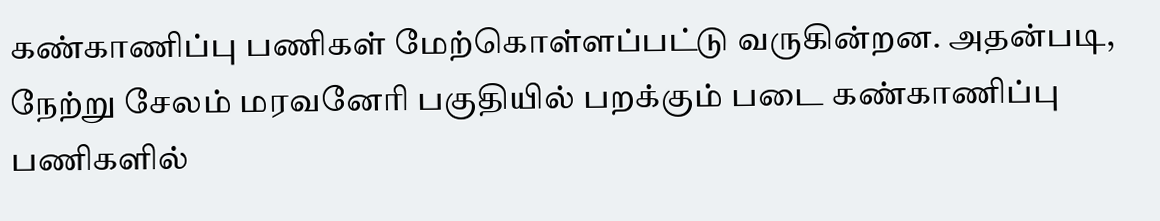கண்காணிப்பு பணிகள் மேற்கொள்ளப்பட்டு வருகின்றன. அதன்படி, நேற்று சேலம் மரவனேரி பகுதியில் பறக்கும் படை கண்காணிப்பு பணிகளில்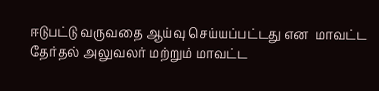ஈடுபட்டு வருவதை ஆய்வு செய்யப்பட்டது என  மாவட்ட தேர்தல் அலுவலர் மற்றும் மாவட்ட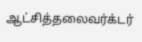ஆட்சித்தலைவர்க்டர்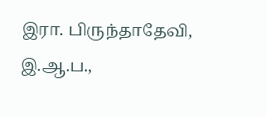இரா. பிருந்தாதேவி, இ.ஆ.ப.,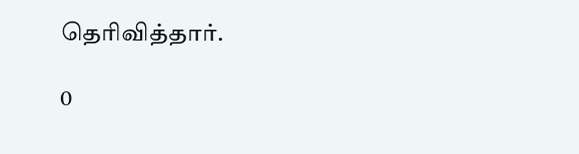தெரிவித்தார்.

0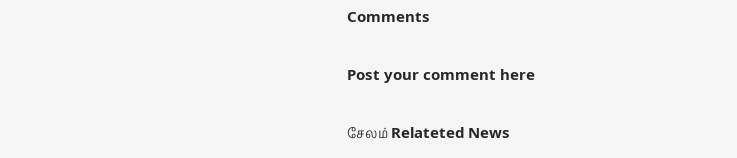Comments

Post your comment here

சேலம் Relateted News